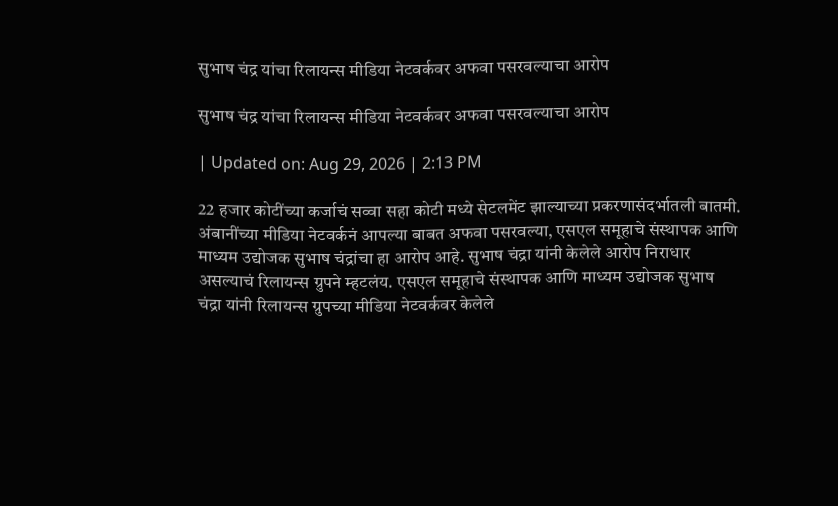सुभाष चंद्र यांचा रिलायन्स मीडिया नेटवर्कवर अफवा पसरवल्याचा आरोप

सुभाष चंद्र यांचा रिलायन्स मीडिया नेटवर्कवर अफवा पसरवल्याचा आरोप

| Updated on: Aug 29, 2026 | 2:13 PM

22 हजार कोटींच्या कर्जाचं सव्वा सहा कोटी मध्ये सेटलमेंट झाल्याच्या प्रकरणासंदर्भातली बातमी. अंबानींच्या मीडिया नेटवर्कनं आपल्या बाबत अफवा पसरवल्या, एसएल समूहाचे संस्थापक आणि माध्यम उद्योजक सुभाष चंद्रांचा हा आरोप आहे. सुभाष चंद्रा यांनी केलेले आरोप निराधार असल्याचं रिलायन्स ग्रुपने म्हटलंय. एसएल समूहाचे संस्थापक आणि माध्यम उद्योजक सुभाष चंद्रा यांनी रिलायन्स ग्रुपच्या मीडिया नेटवर्कवर केलेले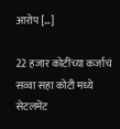आरोप […]

22 हजार कोटींच्या कर्जाचं सव्वा सहा कोटी मध्ये सेटलमेंट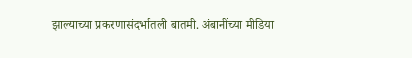झाल्याच्या प्रकरणासंदर्भातली बातमी. अंबानींच्या मीडिया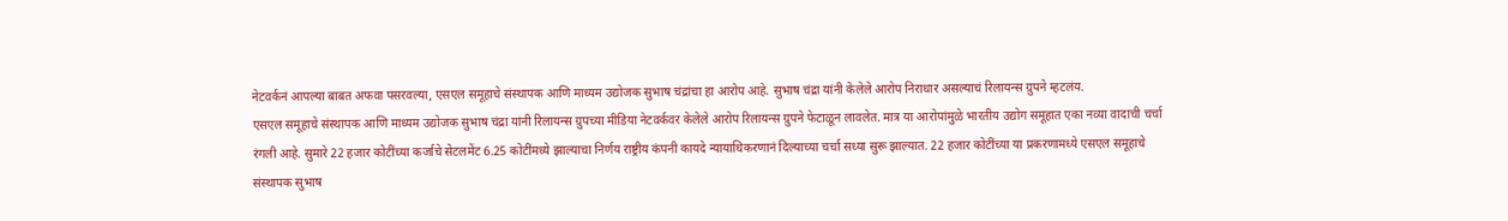नेटवर्कनं आपल्या बाबत अफवा पसरवल्या, एसएल समूहाचे संस्थापक आणि माध्यम उद्योजक सुभाष चंद्रांचा हा आरोप आहे. सुभाष चंद्रा यांनी केलेले आरोप निराधार असल्याचं रिलायन्स ग्रुपने म्हटलंय.
एसएल समूहाचे संस्थापक आणि माध्यम उद्योजक सुभाष चंद्रा यांनी रिलायन्स ग्रुपच्या मीडिया नेटवर्कवर केलेले आरोप रिलायन्स ग्रुपने फेटाळून लावलेत. मात्र या आरोपांमुळे भारतीय उद्योग समूहात एका नव्या वादाची चर्चा रंगली आहे. सुमारे 22 हजार कोटींच्या कर्जाचे सेटलमेंट 6.25 कोटींमध्ये झाल्याचा निर्णय राष्ट्रीय कंपनी कायदे न्यायाधिकरणानं दिल्याच्या चर्चा सध्या सुरू झाल्यात. 22 हजार कोटींच्या या प्रकरणामध्ये एसएल समूहाचे संस्थापक सुभाष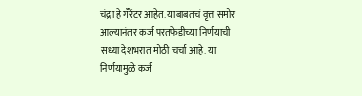चंद्रा हे गॅरेंटर आहेत. याबाबतचं वृत्त समोर आल्यानंतर कर्ज परतफेडीच्या निर्णयाची सध्या देशभरात मोठी चर्चा आहे. या निर्णयामुळे कर्ज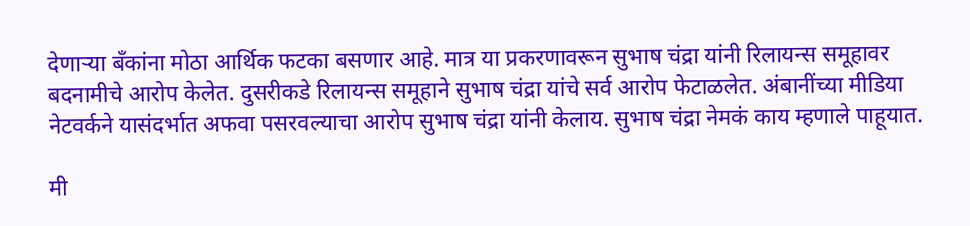देणाऱ्या बँकांना मोठा आर्थिक फटका बसणार आहे. मात्र या प्रकरणावरून सुभाष चंद्रा यांनी रिलायन्स समूहावर बदनामीचे आरोप केलेत. दुसरीकडे रिलायन्स समूहाने सुभाष चंद्रा यांचे सर्व आरोप फेटाळलेत. अंबानींच्या मीडिया नेटवर्कने यासंदर्भात अफवा पसरवल्याचा आरोप सुभाष चंद्रा यांनी केलाय. सुभाष चंद्रा नेमकं काय म्हणाले पाहूयात.

मी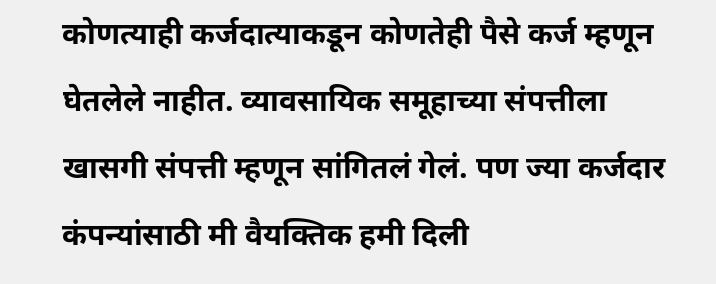कोणत्याही कर्जदात्याकडून कोणतेही पैसे कर्ज म्हणून घेतलेले नाहीत. व्यावसायिक समूहाच्या संपत्तीला खासगी संपत्ती म्हणून सांगितलं गेलं. पण ज्या कर्जदार कंपन्यांसाठी मी वैयक्तिक हमी दिली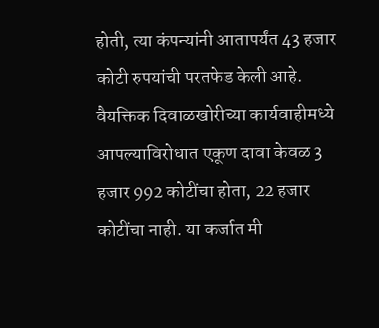होती, त्या कंपन्यांनी आतापर्यंत 43 हजार कोटी रुपयांची परतफेड केली आहे. वैयक्तिक दिवाळखोरीच्या कार्यवाहीमध्ये आपल्याविरोधात एकूण दावा केवळ 3 हजार 992 कोटींचा होता, 22 हजार कोटींचा नाही. या कर्जात मी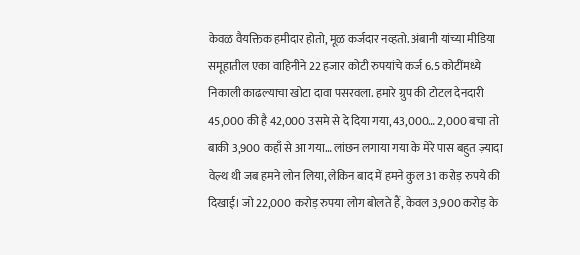केवळ वैयक्तिक हमीदार होतो, मूळ कर्जदार नव्हतो. अंबानी यांच्या मीडिया समूहातील एका वाहिनीने 22 हजार कोटी रुपयांचे कर्ज 6.5 कोटींमध्ये निकाली काढल्याचा खोटा दावा पसरवला. हमारे ग्रुप की टोटल देनदारी 45,000 की है 42,000 उसमे से दे दिया गया, 43,000… 2,000 बचा तो बाकी 3,900 कहाँ से आ गया… लांछन लगाया गया के मेरे पास बहुत ज़्यादा वेल्थ थी जब हमने लोन लिया, लेकिन बाद में हमने कुल 31 करोड़ रुपये की दिखाई। जो 22,000 करोड़ रुपया लोग बोलते हैं, केवल 3,900 करोड़ के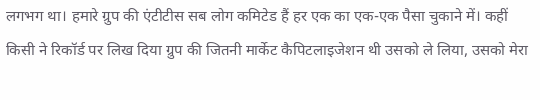लगभग था। हमारे ग्रुप की एंटीटीस सब लोग कमिटेड हैं हर एक का एक-एक पैसा चुकाने में। कहीं किसी ने रिकॉर्ड पर लिख दिया ग्रुप की जितनी मार्केट कैपिटलाइजेशन थी उसको ले लिया, उसको मेरा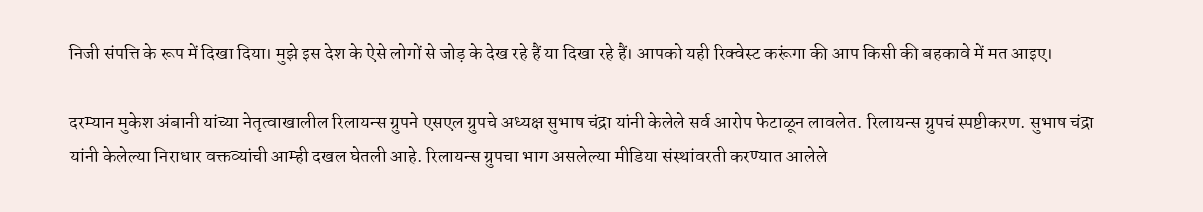निजी संपत्ति के रूप में दिखा दिया। मुझे इस देश के ऐसे लोगों से जोड़ के देख रहे हैं या दिखा रहे हैं। आपको यही रिक्वेस्ट करूंगा की आप किसी की बहकावे में मत आइए।

दरम्यान मुकेश अंबानी यांच्या नेतृत्वाखालील रिलायन्स ग्रुपने एसएल ग्रुपचे अध्यक्ष सुभाष चंद्रा यांनी केलेले सर्व आरोप फेटाळून लावलेत. रिलायन्स ग्रुपचं स्पष्टीकरण. सुभाष चंद्रा यांनी केलेल्या निराधार वक्तव्यांची आम्ही दखल घेतली आहे. रिलायन्स ग्रुपचा भाग असलेल्या मीडिया संस्थांवरती करण्यात आलेले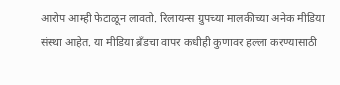आरोप आम्ही फेटाळून लावतो. रिलायन्स ग्रुपच्या मालकीच्या अनेक मीडिया संस्था आहेत. या मीडिया ब्रँडचा वापर कधीही कुणावर हल्ला करण्यासाठी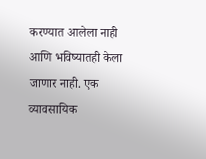करण्यात आलेला नाही आणि भविष्यातही केला जाणार नाही. एक व्यावसायिक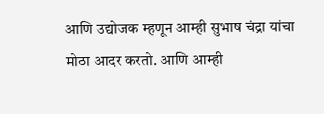आणि उद्योजक म्हणून आम्ही सुभाष चंद्रा यांचा मोठा आदर करतो. आणि आम्ही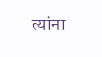त्यांना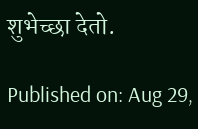शुभेच्छा देतो.

Published on: Aug 29,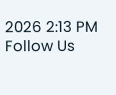2026 2:13 PM
Follow Us